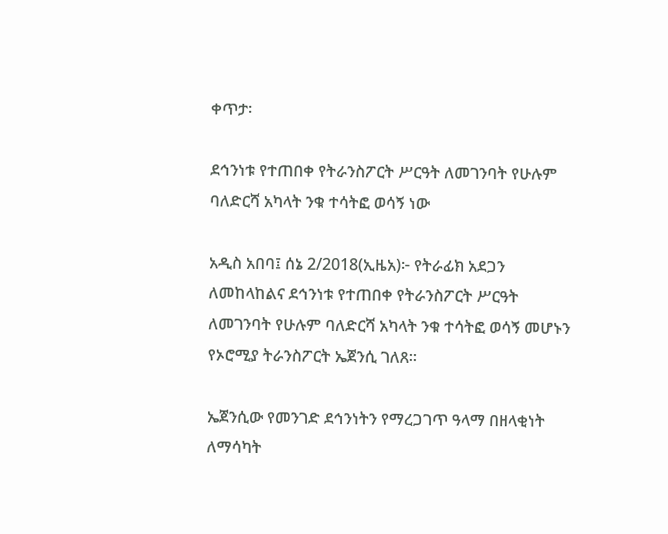ቀጥታ፡

ደኅንነቱ የተጠበቀ የትራንስፖርት ሥርዓት ለመገንባት የሁሉም ባለድርሻ አካላት ንቁ ተሳትፎ ወሳኝ ነው

አዲስ አበባ፤ ሰኔ 2/2018(ኢዜአ)፦ የትራፊክ አደጋን ለመከላከልና ደኅንነቱ የተጠበቀ የትራንስፖርት ሥርዓት ለመገንባት የሁሉም ባለድርሻ አካላት ንቁ ተሳትፎ ወሳኝ መሆኑን የኦሮሚያ ትራንስፖርት ኤጀንሲ ገለጸ።

ኤጀንሲው የመንገድ ደኅንነትን የማረጋገጥ ዓላማ በዘላቂነት ለማሳካት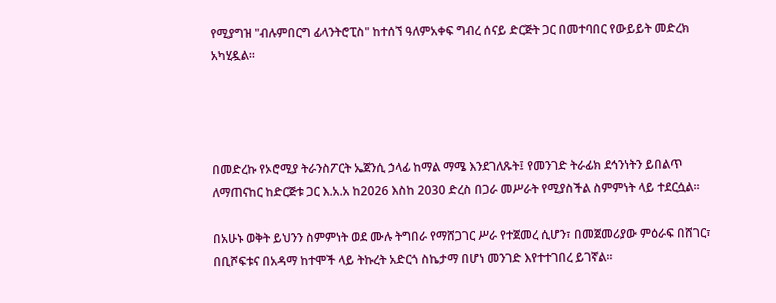የሚያግዝ "ብሉምበርግ ፊላንትሮፒስ" ከተሰኘ ዓለምአቀፍ ግብረ ሰናይ ድርጅት ጋር በመተባበር የውይይት መድረክ አካሂዷል።




በመድረኩ የኦሮሚያ ትራንስፖርት ኤጀንሲ ኃላፊ ከማል ማሜ እንደገለጹት፤ የመንገድ ትራፊክ ደኅንነትን ይበልጥ ለማጠናከር ከድርጅቱ ጋር እ.አ.አ ከ2026 እስከ 2030 ድረስ በጋራ መሥራት የሚያስችል ስምምነት ላይ ተደርሷል።

በአሁኑ ወቅት ይህንን ስምምነት ወደ ሙሉ ትግበራ የማሸጋገር ሥራ የተጀመረ ሲሆን፣ በመጀመሪያው ምዕራፍ በሸገር፣ በቢሾፍቱና በአዳማ ከተሞች ላይ ትኩረት አድርጎ ስኬታማ በሆነ መንገድ እየተተገበረ ይገኛል።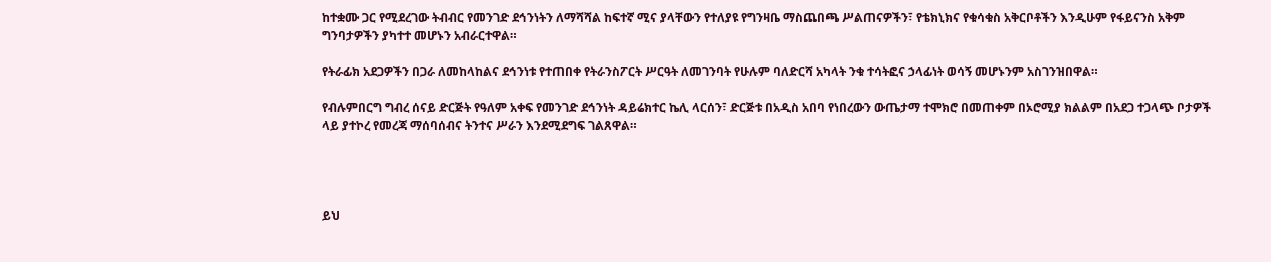ከተቋሙ ጋር የሚደረገው ትብብር የመንገድ ደኅንነትን ለማሻሻል ከፍተኛ ሚና ያላቸውን የተለያዩ የግንዛቤ ማስጨበጫ ሥልጠናዎችን፣ የቴክኒክና የቁሳቁስ አቅርቦቶችን እንዲሁም የፋይናንስ አቅም ግንባታዎችን ያካተተ መሆኑን አብራርተዋል።

የትራፊክ አደጋዎችን በጋራ ለመከላከልና ደኅንነቱ የተጠበቀ የትራንስፖርት ሥርዓት ለመገንባት የሁሉም ባለድርሻ አካላት ንቁ ተሳትፎና ኃላፊነት ወሳኝ መሆኑንም አስገንዝበዋል።

የብሉምበርግ ግብረ ሰናይ ድርጅት የዓለም አቀፍ የመንገድ ደኅንነት ዳይሬክተር ኬሊ ላርሰን፣ ድርጅቱ በአዲስ አበባ የነበረውን ውጤታማ ተሞክሮ በመጠቀም በኦሮሚያ ክልልም በአደጋ ተጋላጭ ቦታዎች ላይ ያተኮረ የመረጃ ማሰባሰብና ትንተና ሥራን እንደሚደግፍ ገልጸዋል።




ይህ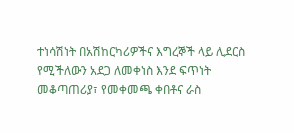ተነሳሽነት በአሽከርካሪዎችና እግረኞች ላይ ሊደርስ የሚችለውን አደጋ ለመቀነስ እንደ ፍጥነት መቆጣጠሪያ፣ የመቀመጫ ቀበቶና ራስ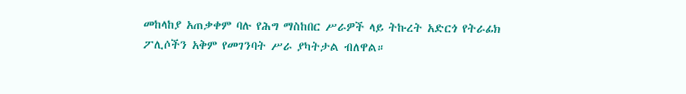መከላከያ አጠቃቀም ባሉ የሕግ ማስከበር ሥራዎች ላይ ትኩረት አድርጎ የትራፊክ ፖሊሶችን አቅም የመገንባት ሥራ ያካትታል ብለዋል።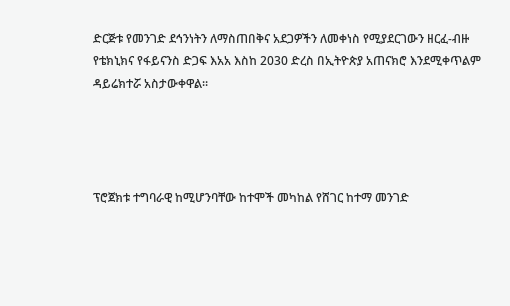ድርጅቱ የመንገድ ደኅንነትን ለማስጠበቅና አደጋዎችን ለመቀነስ የሚያደርገውን ዘርፈ-ብዙ የቴክኒክና የፋይናንስ ድጋፍ እአአ እስከ 2030 ድረስ በኢትዮጵያ አጠናክሮ እንደሚቀጥልም ዳይሬክተሯ አስታውቀዋል።




ፕሮጀክቱ ተግባራዊ ከሚሆንባቸው ከተሞች መካከል የሸገር ከተማ መንገድ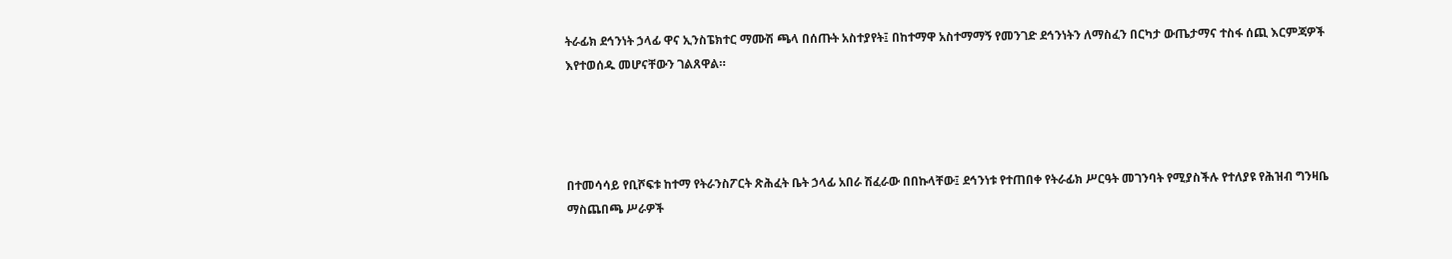ትራፊክ ደኅንነት ኃላፊ ዋና ኢንስፔክተር ማሙሽ ጫላ በሰጡት አስተያየት፤ በከተማዋ አስተማማኝ የመንገድ ደኅንነትን ለማስፈን በርካታ ውጤታማና ተስፋ ሰጪ እርምጃዎች እየተወሰዱ መሆናቸውን ገልጸዋል።




በተመሳሳይ የቢሾፍቱ ከተማ የትራንስፖርት ጽሕፈት ቤት ኃላፊ አበራ ሽፈራው በበኩላቸው፤ ደኅንነቱ የተጠበቀ የትራፊክ ሥርዓት መገንባት የሚያስችሉ የተለያዩ የሕዝብ ግንዛቤ ማስጨበጫ ሥራዎች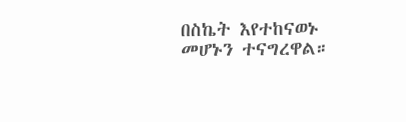በስኬት እየተከናወኑ መሆኑን ተናግረዋል።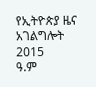የኢትዮጵያ ዜና አገልግሎት
2015
ዓ.ም